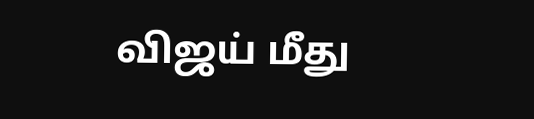விஜய் மீது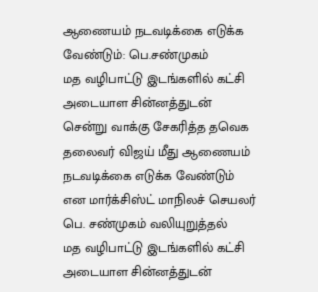ஆணையம் நடவடிக்கை எடுக்க வேண்டும்: பெ.சண்முகம்
மத வழிபாட்டு இடங்களில் கட்சி அடையாள சின்னத்துடன் சென்று வாக்கு சேகரித்த தவெக தலைவர் விஜய் மீது ஆணையம் நடவடிக்கை எடுக்க வேண்டும் என மார்க்சிஸ்ட் மாநிலச் செயலர் பெ. சண்முகம் வலியுறுத்தல்
மத வழிபாட்டு இடங்களில் கட்சி அடையாள சின்னத்துடன்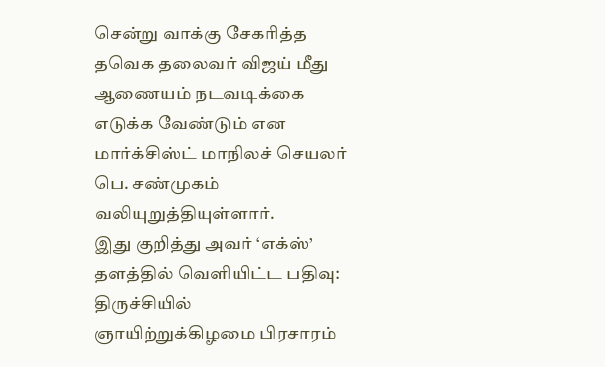சென்று வாக்கு சேகரித்த தவெக தலைவர் விஜய் மீது ஆணையம் நடவடிக்கை எடுக்க வேண்டும் என மார்க்சிஸ்ட் மாநிலச் செயலர் பெ. சண்முகம் வலியுறுத்தியுள்ளார்.
இது குறித்து அவர் ‘எக்ஸ்’ தளத்தில் வெளியிட்ட பதிவு: திருச்சியில் ஞாயிற்றுக்கிழமை பிரசாரம்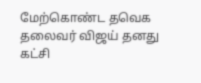மேற்கொண்ட தவெக தலைவர் விஜய் தனது கட்சி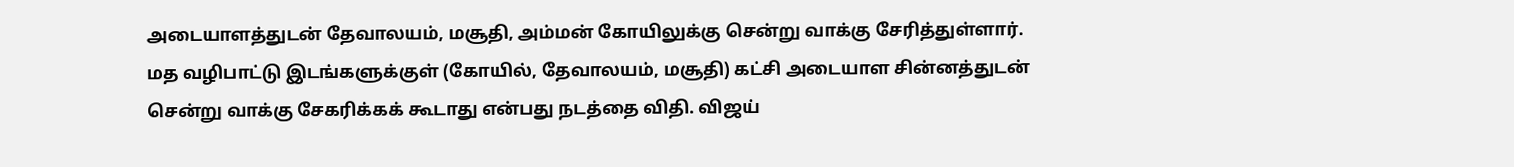அடையாளத்துடன் தேவாலயம், மசூதி, அம்மன் கோயிலுக்கு சென்று வாக்கு சேரித்துள்ளார்.
மத வழிபாட்டு இடங்களுக்குள் (கோயில், தேவாலயம், மசூதி) கட்சி அடையாள சின்னத்துடன் சென்று வாக்கு சேகரிக்கக் கூடாது என்பது நடத்தை விதி. விஜய்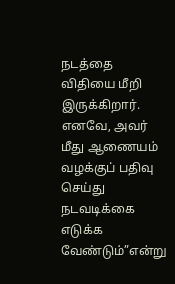நடத்தை விதியை மீறி இருக்கிறார். எனவே, அவர் மீது ஆணையம் வழக்குப் பதிவு செய்து நடவடிக்கை எடுக்க வேண்டும்”என்று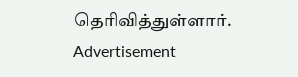தெரிவித்துள்ளார்.
Advertisement